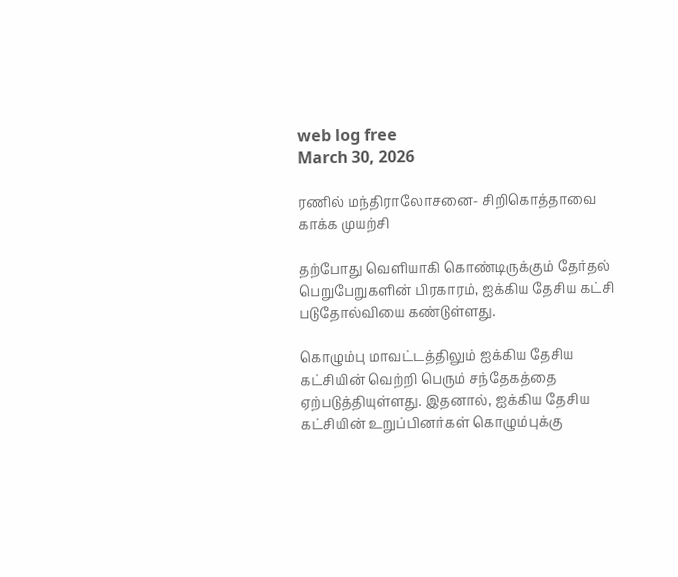web log free
March 30, 2026

ரணில் மந்திராலோசனை- சிறிகொத்தாவை காக்க முயற்சி

தற்போது வெளியாகி கொண்டிருக்கும் தேர்தல் பெறுபேறுகளின் பிரகாரம், ஐக்கிய தேசிய கட்சி படுதோல்வியை கண்டுள்ளது.

கொழும்பு மாவட்டத்திலும் ஐக்கிய தேசிய கட்சியின் வெற்றி பெரும் சந்தேகத்தை ஏற்படுத்தியுள்ளது. இதனால், ஐக்கிய தேசிய கட்சியின் உறுப்பினர்கள் கொழும்புக்கு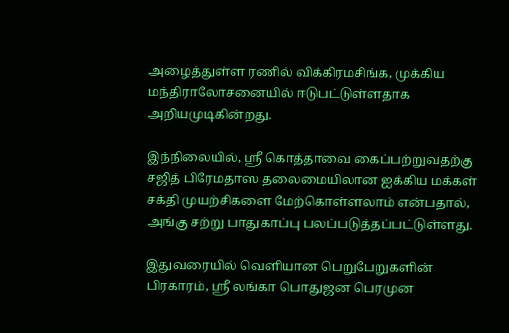அழைத்துள்ள ரணில் விக்கிரமசிங்க, முக்கிய மந்திராலோசனையில் ஈடுபட்டுள்ளதாக அறியமுடிகின்றது.

இந்நிலையில், ஸ்ரீ கொத்தாவை கைப்பற்றுவதற்கு சஜித் பிரேமதாஸ தலைமையிலான ஐக்கிய மக்கள் சக்தி முயற்சிகளை மேற்கொள்ளலாம் என்பதால், அங்கு சற்று பாதுகாப்பு பலப்படுத்தப்பட்டுள்ளது.

இதுவரையில் வெளியான பெறுபேறுகளின் பிரகாரம், ஸ்ரீ லங்கா பொதுஜன பெரமுன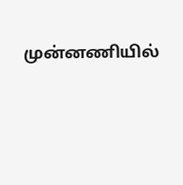முன்னணியில்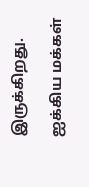இருக்கிறது.

ஐக்கிய மக்கள்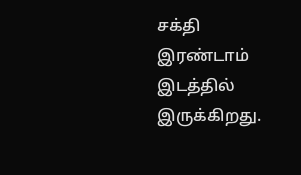சக்தி இரண்டாம் இடத்தில் இருக்கிறது.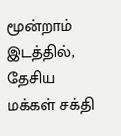மூன்றாம் இடத்தில், தேசிய மக்கள் சக்தி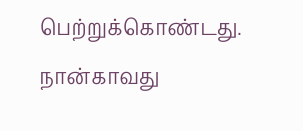பெற்றுக்கொண்டது. நான்காவது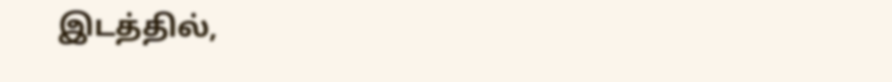இடத்தில்,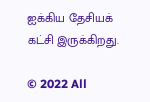ஐக்கிய தேசியக் கட்சி இருக்கிறது.

© 2022 All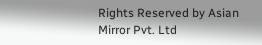Rights Reserved by Asian Mirror Pvt. Ltd